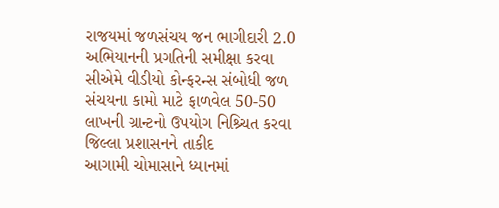રાજયમાં જળસંચય જન ભાગીદારી 2.0 અભિયાનની પ્રગતિની સમીક્ષા કરવા સીએમે વીડીયો કોન્ફરન્સ સંબોધી જળ સંચયના કામો માટે ફાળવેલ 50-50 લાખની ગ્રાન્ટનો ઉપયોગ નિશ્ર્ચિત કરવા જિલ્લા પ્રશાસનને તાકીદ
આગામી ચોમાસાને ધ્યાનમાં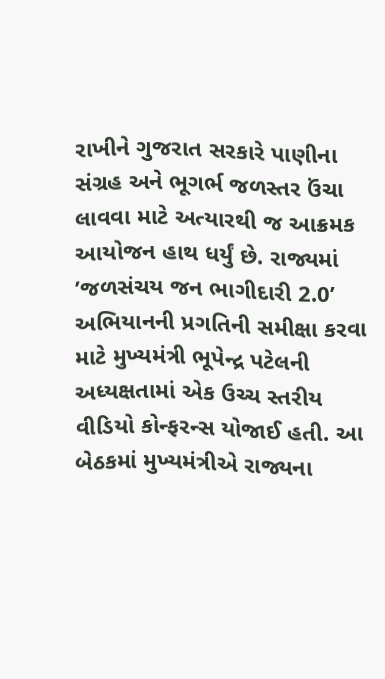રાખીને ગુજરાત સરકારે પાણીના સંગ્રહ અને ભૂગર્ભ જળસ્તર ઉંચા લાવવા માટે અત્યારથી જ આક્રમક આયોજન હાથ ધર્યું છે. રાજ્યમાં ’જળસંચય જન ભાગીદારી 2.0’ અભિયાનની પ્રગતિની સમીક્ષા કરવા માટે મુખ્યમંત્રી ભૂપેન્દ્ર પટેલની અધ્યક્ષતામાં એક ઉચ્ચ સ્તરીય વીડિયો કોન્ફરન્સ યોજાઈ હતી. આ બેઠકમાં મુખ્યમંત્રીએ રાજ્યના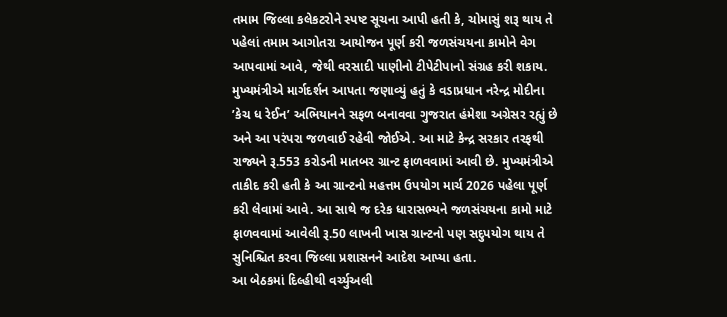તમામ જિલ્લા કલેકટરોને સ્પષ્ટ સૂચના આપી હતી કે, ચોમાસું શરૂ થાય તે પહેલાં તમામ આગોતરા આયોજન પૂર્ણ કરી જળસંચયના કામોને વેગ આપવામાં આવે, જેથી વરસાદી પાણીનો ટીપેટીપાનો સંગ્રહ કરી શકાય.
મુખ્યમંત્રીએ માર્ગદર્શન આપતા જણાવ્યું હતું કે વડાપ્રધાન નરેન્દ્ર મોદીના ’કેચ ધ રેઈન’ અભિયાનને સફળ બનાવવા ગુજરાત હંમેશા અગ્રેસર રહ્યું છે અને આ પરંપરા જળવાઈ રહેવી જોઈએ. આ માટે કેન્દ્ર સરકાર તરફથી રાજ્યને રૂ.553 કરોડની માતબર ગ્રાન્ટ ફાળવવામાં આવી છે. મુખ્યમંત્રીએ તાકીદ કરી હતી કે આ ગ્રાન્ટનો મહત્તમ ઉપયોગ માર્ચ 2026 પહેલા પૂર્ણ કરી લેવામાં આવે. આ સાથે જ દરેક ધારાસભ્યને જળસંચયના કામો માટે ફાળવવામાં આવેલી રૂ.50 લાખની ખાસ ગ્રાન્ટનો પણ સદુપયોગ થાય તે સુનિશ્ચિત કરવા જિલ્લા પ્રશાસનને આદેશ આપ્યા હતા.
આ બેઠકમાં દિલ્હીથી વર્ચ્યુઅલી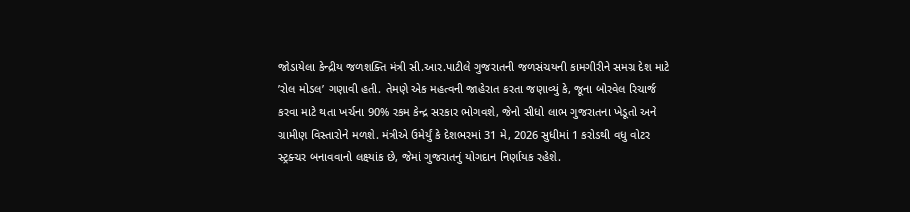જોડાયેલા કેન્દ્રીય જળશક્તિ મંત્રી સી.આર.પાટીલે ગુજરાતની જળસંચયની કામગીરીને સમગ્ર દેશ માટે ’રોલ મોડલ’ ગણાવી હતી. તેમણે એક મહત્વની જાહેરાત કરતા જણાવ્યું કે, જૂના બોરવેલ રિચાર્જ કરવા માટે થતા ખર્ચના 90% રકમ કેન્દ્ર સરકાર ભોગવશે, જેનો સીધો લાભ ગુજરાતના ખેડૂતો અને ગ્રામીણ વિસ્તારોને મળશે. મંત્રીએ ઉમેર્યું કે દેશભરમાં 31 મે, 2026 સુધીમાં 1 કરોડથી વધુ વોટર સ્ટ્રક્ચર બનાવવાનો લક્ષ્યાંક છે, જેમાં ગુજરાતનું યોગદાન નિર્ણાયક રહેશે.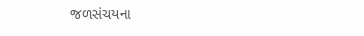જળસંચયના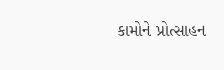કામોને પ્રોત્સાહન